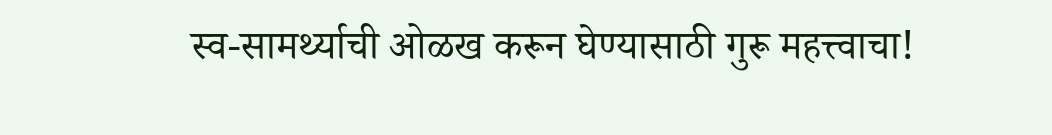स्व-सामर्थ्याची ओळख करून घेण्यासाठी गुरू महत्त्वाचा!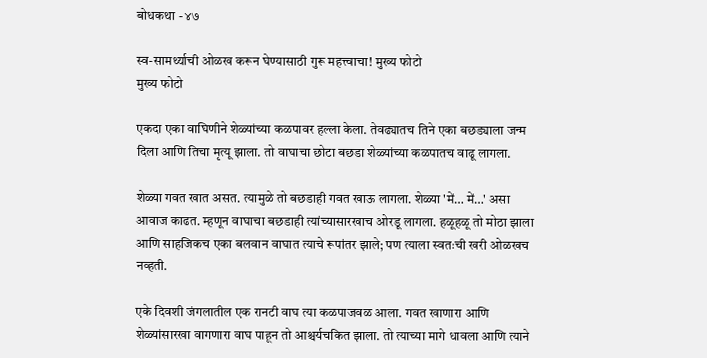बोधकथा - ४७

स्व-सामर्थ्याची ओळख करून घेण्यासाठी गुरू महत्त्वाचा! मुख्य फोटो
मुख्य फोटो

एकदा एका वाघिणीने शेळ्यांच्या कळपावर हल्ला केला. तेवढ्यातच तिने एका बछड्याला जन्म दिला आणि तिचा मृत्यू झाला. तो वाघाचा छोटा बछडा शेळ्यांच्या कळपातच वाढू लागला.

शेळ्या गवत खात असत. त्यामुळे तो बछडाही गवत खाऊ लागला. शेळ्या 'में… में…' असा आवाज काढत. म्हणून वाघाचा बछडाही त्यांच्यासारखाच ओरडू लागला. हळूहळू तो मोठा झाला आणि साहजिकच एका बलवान वाघात त्याचे रूपांतर झाले; पण त्याला स्वतःची खरी ओळखच नव्हती.

एके दिवशी जंगलातील एक रानटी वाघ त्या कळपाजवळ आला. गवत खाणारा आणि शेळ्यांसारखा वागणारा वाघ पाहून तो आश्चर्यचकित झाला. तो त्याच्या मागे धावला आणि त्याने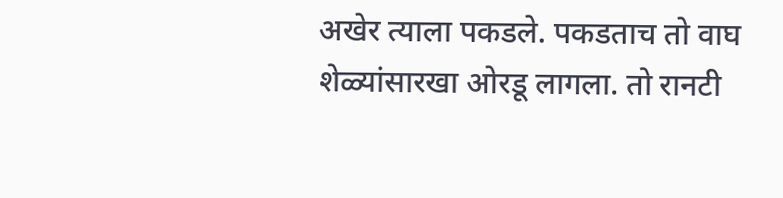अखेर त्याला पकडले. पकडताच तो वाघ शेळ्यांसारखा ओरडू लागला. तो रानटी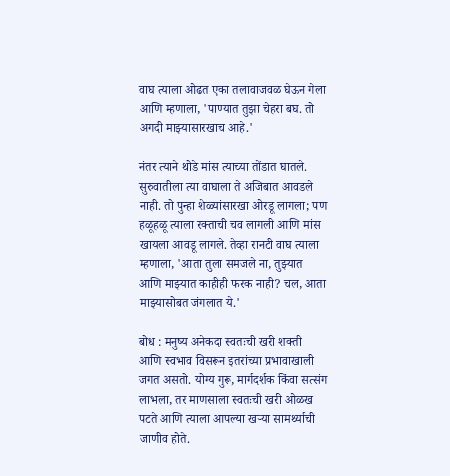वाघ त्याला ओढत एका तलावाजवळ घेऊन गेला आणि म्हणाला, 'पाण्यात तुझा चेहरा बघ. तो अगदी माझ्यासारखाच आहे.'

नंतर त्याने थोडे मांस त्याच्या तोंडात घातले. सुरुवातीला त्या वाघाला ते अजिबात आवडले नाही. तो पुन्हा शेळ्यांसारखा ओरडू लागला; पण हळूहळू त्याला रक्ताची चव लागली आणि मांस खायला आवडू लागले. तेव्हा रानटी वाघ त्याला म्हणाला, 'आता तुला समजले ना, तुझ्यात आणि माझ्यात काहीही फरक नाही? चल, आता माझ्यासोबत जंगलात ये.'

बोध : मनुष्य अनेकदा स्वतःची खरी शक्ती आणि स्वभाव विसरून इतरांच्या प्रभावाखाली जगत असतो. योग्य गुरू, मार्गदर्शक किंवा सत्संग लाभला, तर माणसाला स्वतःची खरी ओळख पटते आणि त्याला आपल्या खऱ्या सामर्थ्याची जाणीव होते.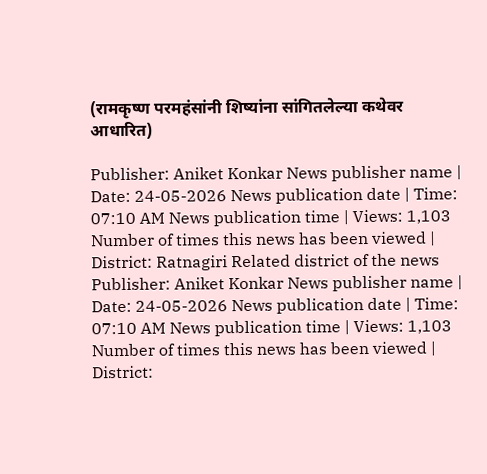(रामकृष्ण परमहंसांनी शिष्यांना सांगितलेल्या कथेवर आधारित)

Publisher: Aniket Konkar News publisher name | Date: 24-05-2026 News publication date | Time: 07:10 AM News publication time | Views: 1,103 Number of times this news has been viewed | District: Ratnagiri Related district of the news
Publisher: Aniket Konkar News publisher name | Date: 24-05-2026 News publication date | Time: 07:10 AM News publication time | Views: 1,103 Number of times this news has been viewed | District: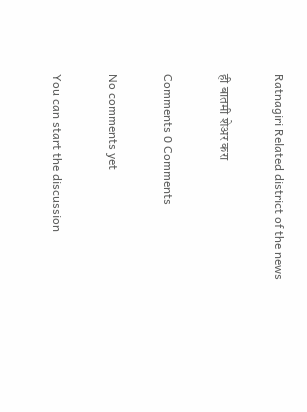Ratnagiri Related district of the news

ही बातमी शेअर करा

Comments 0 Comments

No comments yet

You can start the discussion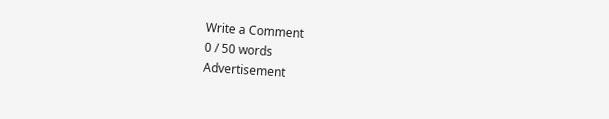Write a Comment
0 / 50 words
Advertisement